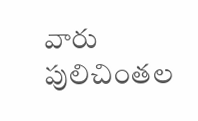వారు పులిచింతల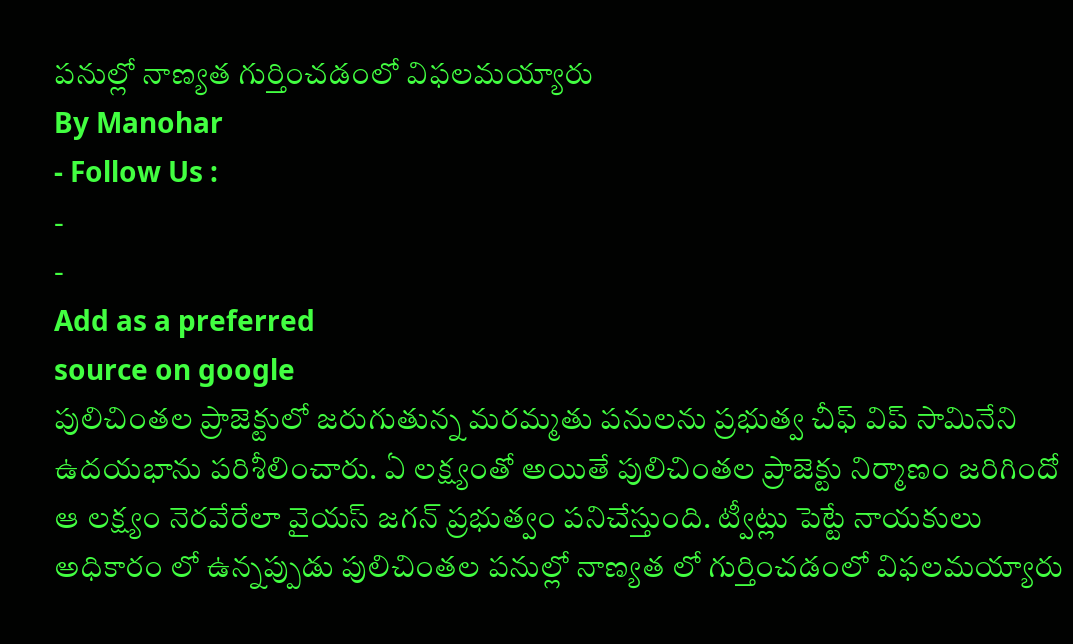పనుల్లో నాణ్యత గుర్తించడంలో విఫలమయ్యారు
By Manohar
- Follow Us :
-
-
Add as a preferred
source on google
పులిచింతల ప్రాజెక్టులో జరుగుతున్న మరమ్మతు పనులను ప్రభుత్వ చీఫ్ విప్ సామినేని ఉదయభాను పరిశీలించారు. ఏ లక్ష్యంతో అయితే పులిచింతల ప్రాజెక్టు నిర్మాణం జరిగిందో ఆ లక్ష్యం నెరవేరేలా వైయస్ జగన్ ప్రభుత్వం పనిచేస్తుంది. ట్వీట్లు పెట్టే నాయకులు అధికారం లో ఉన్నప్పుడు పులిచింతల పనుల్లో నాణ్యత లో గుర్తించడంలో విఫలమయ్యారు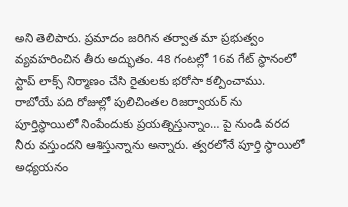అని తెలిపారు. ప్రమాదం జరిగిన తర్వాత మా ప్రభుత్వం వ్యవహరించిన తీరు అద్భుతం. 48 గంటల్లో 16వ గేట్ స్థానంలో స్టాప్ లాక్స్ నిర్మాణం చేసి రైతులకు భరోసా కల్పించాము. రాబోయే పది రోజుల్లో పులిచింతల రిజర్వాయర్ ను పూర్తిస్థాయిలో నింపేందుకు ప్రయత్నిస్తున్నాం… పై నుండి వరద నీరు వస్తుందని ఆశిస్తున్నాను అన్నారు. త్వరలోనే పూర్తి స్థాయిలో అధ్యయనం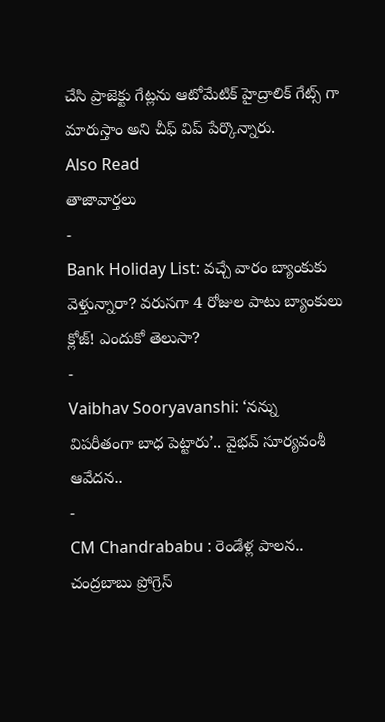చేసి ప్రాజెక్టు గేట్లను ఆటోమేటిక్ హైద్రాలిక్ గేట్స్ గా మారుస్తాం అని చీఫ్ విప్ పేర్కొన్నారు.
Also Read
తాజావార్తలు
-
Bank Holiday List: వచ్చే వారం బ్యాంకుకు వెళ్తున్నారా? వరుసగా 4 రోజుల పాటు బ్యాంకులు క్లోజ్! ఎందుకో తెలుసా?
-
Vaibhav Sooryavanshi: ‘నన్ను విపరీతంగా బాధ పెట్టారు’.. వైభవ్ సూర్యవంశీ ఆవేదన..
-
CM Chandrababu : రెండేళ్ల పాలన.. చంద్రబాబు ప్రోగ్రెస్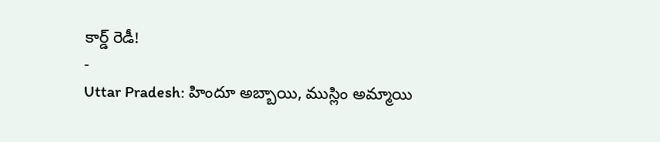కార్డ్ రెడీ!
-
Uttar Pradesh: హిందూ అబ్బాయి, ముస్లిం అమ్మాయి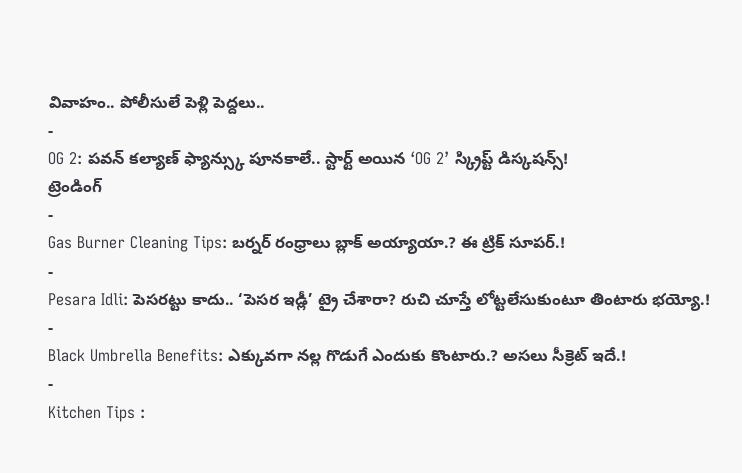వివాహం.. పోలీసులే పెళ్లి పెద్దలు..
-
OG 2: పవన్ కల్యాణ్ ఫ్యాన్స్కు పూనకాలే.. స్టార్ట్ అయిన ‘OG 2’ స్క్రిప్ట్ డిస్కషన్స్!
ట్రెండింగ్
-
Gas Burner Cleaning Tips: బర్నర్ రంధ్రాలు బ్లాక్ అయ్యాయా.? ఈ ట్రిక్ సూపర్.!
-
Pesara Idli: పెసరట్టు కాదు.. ‘పెసర ఇడ్లీ’ ట్రై చేశారా? రుచి చూస్తే లోట్టలేసుకుంటూ తింటారు భయ్యో.!
-
Black Umbrella Benefits: ఎక్కువగా నల్ల గొడుగే ఎందుకు కొంటారు.? అసలు సీక్రెట్ ఇదే.!
-
Kitchen Tips :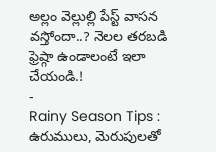అల్లం వెల్లుల్లి పేస్ట్ వాసన వస్తోందా..? నెలల తరబడి ఫ్రెష్గా ఉండాలంటే ఇలా చేయండి.!
-
Rainy Season Tips : ఉరుములు, మెరుపులతో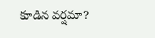కూడిన వర్షమా?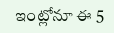ఇంట్లోనూ ఈ 5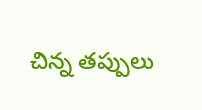చిన్న తప్పులు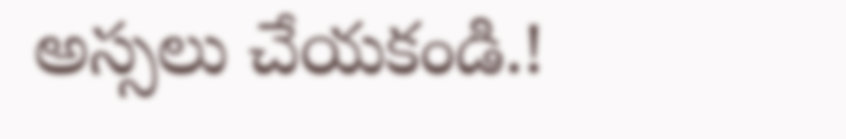అస్సలు చేయకండి.!